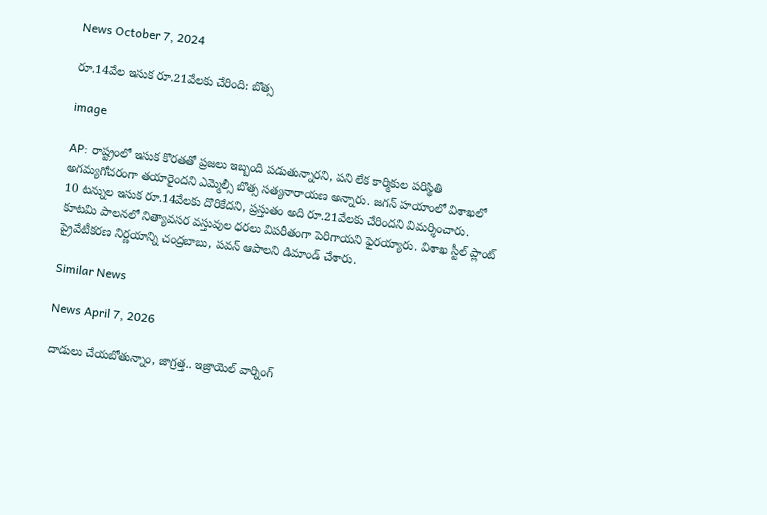News October 7, 2024

రూ.14వేల ఇసుక రూ.21వేలకు చేరింది: బొత్స

image

AP: రాష్ట్రంలో ఇసుక కొరతతో ప్రజలు ఇబ్బంది పడుతున్నారని, పని లేక కార్మికుల పరిస్థితి అగమ్యగోచరంగా తయారైందని ఎమ్మెల్సీ బొత్స సత్యనారాయణ అన్నారు. జగన్ హయాంలో విశాఖలో 10 టన్నుల ఇసుక రూ.14వేలకు దొరికేదని, ప్రస్తుతం అది రూ.21వేలకు చేరిందని విమర్శించారు. కూటమి పాలనలో నిత్యావసర వస్తువుల ధరలు విపరీతంగా పెరిగాయని ఫైరయ్యారు. విశాఖ స్టీల్ ప్లాంట్ ప్రైవేటీకరణ నిర్ణయాన్ని చంద్రబాబు, పవన్ ఆపాలని డిమాండ్ చేశారు.

Similar News

News April 7, 2026

దాడులు చేయబోతున్నాం, జాగ్రత్త.. ఇజ్రాయెల్ వార్నింగ్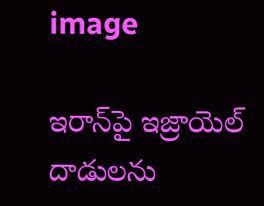image

ఇరాన్‌పై ఇజ్రాయెల్ దాడులను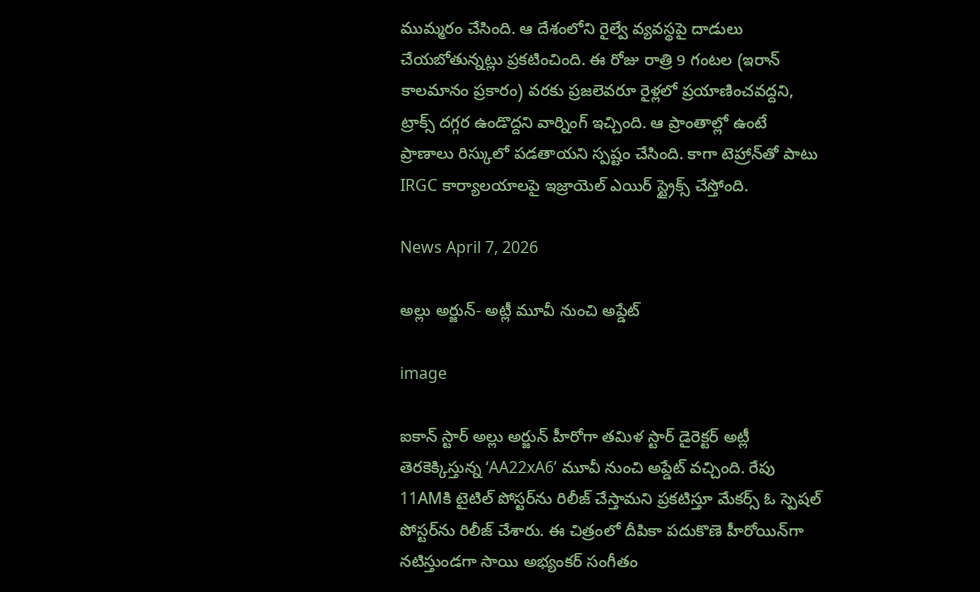ముమ్మరం చేసింది. ఆ దేశంలోని రైల్వే వ్యవస్థపై దాడులు చేయబోతున్నట్లు ప్రకటించింది. ఈ రోజు రాత్రి 9 గంటల (ఇరాన్ కాలమానం ప్రకారం) వరకు ప్రజలెవరూ రైళ్లలో ప్రయాణించవద్దని, ట్రాక్స్ దగ్గర ఉండొద్దని వార్నింగ్ ఇచ్చింది. ఆ ప్రాంతాల్లో ఉంటే ప్రాణాలు రిస్కులో పడతాయని స్పష్టం చేసింది. కాగా టెహ్రాన్‌తో పాటు IRGC కార్యాలయాలపై ఇజ్రాయెల్ ఎయిర్ స్ట్రైక్స్ చేస్తోంది.

News April 7, 2026

అల్లు అర్జున్- అట్లీ మూవీ నుంచి అప్డేట్

image

ఐకాన్ స్టార్ అల్లు అర్జున్ హీరోగా తమిళ స్టార్ డైరెక్టర్ అట్లీ తెరకెక్కిస్తున్న ‘AA22xA6’ మూవీ నుంచి అప్డేట్ వచ్చింది. రేపు 11AMకి టైటిల్ పోస్టర్‌ను రిలీజ్ చేస్తామని ప్రకటిస్తూ మేకర్స్ ఓ స్పెషల్ పోస్టర్‌ను రిలీజ్ చేశారు. ఈ చిత్రంలో దీపికా పదుకొణె హీరోయిన్‌గా నటిస్తుండగా సాయి అభ్యంకర్ సంగీతం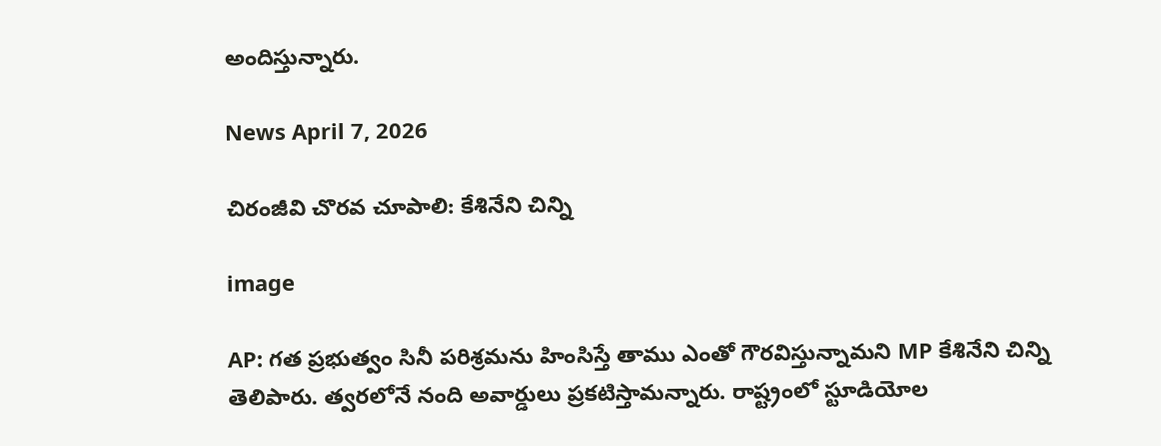అందిస్తున్నారు.

News April 7, 2026

చిరంజీవి చొరవ చూపాలి: కేశినేని చిన్ని

image

AP: గత ప్రభుత్వం సినీ పరిశ్రమను హింసిస్తే తాము ఎంతో గౌరవిస్తున్నామని MP కేశినేని చిన్ని తెలిపారు. త్వరలోనే నంది అవార్డులు ప్రకటిస్తామన్నారు. రాష్ట్రంలో స్టూడియోల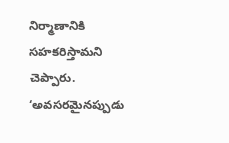నిర్మాణానికి సహకరిస్తామని చెప్పారు. ‘అవసరమైనప్పుడు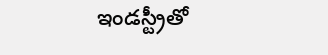ఇండస్ట్రీతో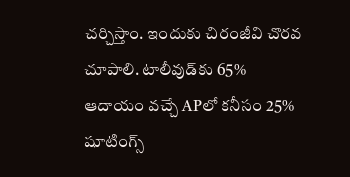చర్చిస్తాం. ఇందుకు చిరంజీవి చొరవ చూపాలి. టాలీవుడ్‌కు 65% ఆదాయం వచ్చే APలో కనీసం 25% షూటింగ్స్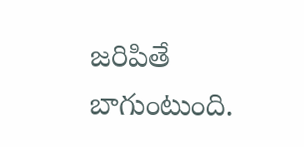జరిపితే బాగుంటుంది.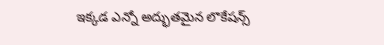ఇక్కడ ఎన్నో అద్భుతమైన లొకేషన్స్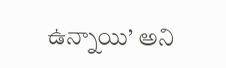ఉన్నాయి’ అని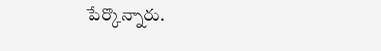పేర్కొన్నారు.